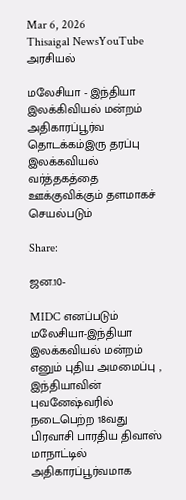Mar 6, 2026
Thisaigal NewsYouTube
அரசியல்

மலேசியா - இந்தியா இலக்கிவியல் மன்றம் அதிகாரப்பூர்வ தொடக்கம்இரு தரப்பு இலக்கவியல் வர்த்தகத்தை ஊக்குவிக்கும் தளமாகச் செயல்படும்

Share:

ஜன.10-

MIDC எனப்படும் மலேசியா-இந்தியா இலக்கவியல் மன்றம் எனும் புதிய அமமைப்பு , இந்தியாவின் புவனேஷ்வரில் நடைபெற்ற 18வது பிரவாசி பாரதிய திவாஸ் மாநாட்டில் அதிகாரப்பூர்வமாக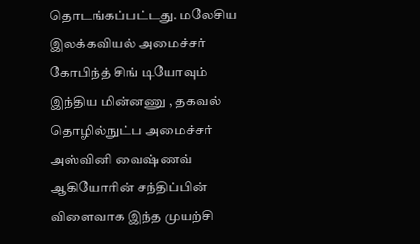தொடங்கப்பட்டது. மலேசிய இலக்கவியல் அமைச்சர் கோபிந்த் சிங் டியோவும் இந்திய மின்னணு , தகவல் தொழில்நுட்ப அமைச்சர் அஸ்வினி வைஷ்ணவ் ஆகியோரின் சந்திப்பின் விளைவாக இந்த முயற்சி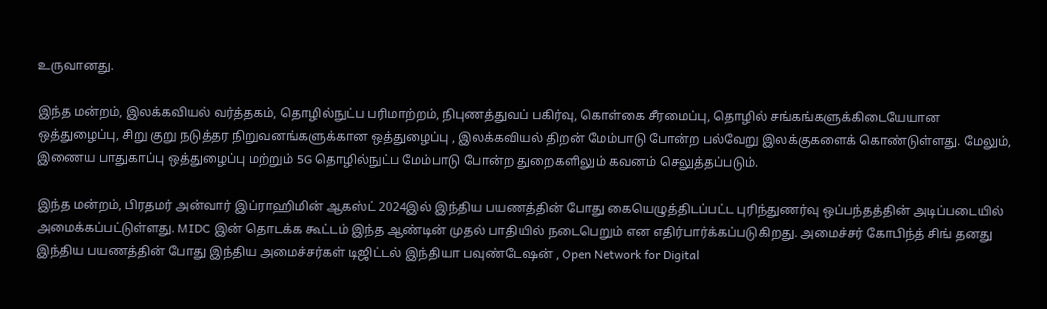உருவானது.

இந்த மன்றம், இலக்கவியல் வர்த்தகம், தொழில்நுட்ப பரிமாற்றம், நிபுணத்துவப் பகிர்வு, கொள்கை சீரமைப்பு, தொழில் சங்கங்களுக்கிடையேயான ஒத்துழைப்பு, சிறு குறு நடுத்தர நிறுவனங்களுக்கான ஒத்துழைப்பு , இலக்கவியல் திறன் மேம்பாடு போன்ற பல்வேறு இலக்குகளைக் கொண்டுள்ளது. மேலும், இணைய பாதுகாப்பு ஒத்துழைப்பு மற்றும் 5G தொழில்நுட்ப மேம்பாடு போன்ற துறைகளிலும் கவனம் செலுத்தப்படும்.

இந்த மன்றம், பிரதமர் அன்வார் இப்ராஹிமின் ஆகஸ்ட் 2024இல் இந்திய பயணத்தின் போது கையெழுத்திடப்பட்ட புரிந்துணர்வு ஒப்பந்தத்தின் அடிப்படையில் அமைக்கப்பட்டுள்ளது. MIDC இன் தொடக்க கூட்டம் இந்த ஆண்டின் முதல் பாதியில் நடைபெறும் என எதிர்பார்க்கப்படுகிறது. அமைச்சர் கோபிந்த் சிங் தனது இந்திய பயணத்தின் போது இந்திய அமைச்சர்கள் டிஜிட்டல் இந்தியா பவுண்டேஷன் , Open Network for Digital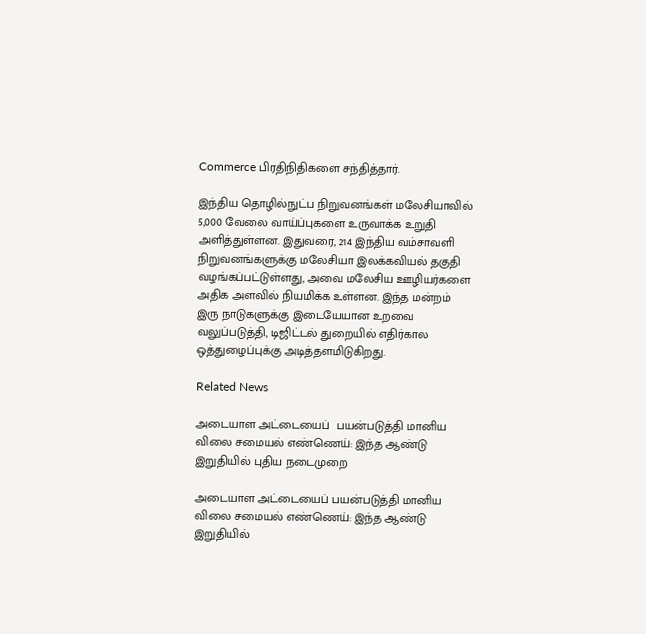Commerce பிரதிநிதிகளை சந்தித்தார்.

இந்திய தொழில்நுட்ப நிறுவனங்கள் மலேசியாவில் 5,000 வேலை வாய்ப்புகளை உருவாக்க உறுதி அளித்துள்ளன. இதுவரை, 214 இந்திய வம்சாவளி நிறுவனங்களுக்கு மலேசியா இலக்கவியல் தகுதி வழங்கப்பட்டுள்ளது, அவை மலேசிய ஊழியர்களை அதிக அளவில் நியமிக்க உள்ளன. இந்த மன்றம் இரு நாடுகளுக்கு இடையேயான உறவை வலுப்படுத்தி, டிஜிட்டல் துறையில் எதிர்கால ஒத்துழைப்புக்கு அடித்தளமிடுகிறது.

Related News

அடையாள அட்டையைப்  பயன்படுத்தி மானிய விலை சமையல் எண்ணெய்: இந்த ஆண்டு இறுதியில் புதிய நடைமுறை

அடையாள அட்டையைப் பயன்படுத்தி மானிய விலை சமையல் எண்ணெய்: இந்த ஆண்டு இறுதியில்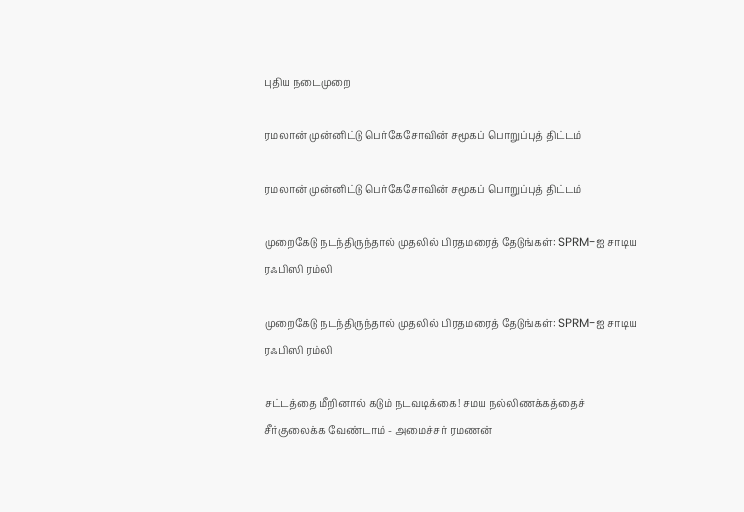புதிய நடைமுறை

ரமலான் முன்னிட்டு பெர்கேசோவின் சமூகப் பொறுப்புத் திட்டம்

ரமலான் முன்னிட்டு பெர்கேசோவின் சமூகப் பொறுப்புத் திட்டம்

முறைகேடு நடந்திருந்தால் முதலில் பிரதமரைத் தேடுங்கள்: SPRM-ஐ சாடிய ரஃபிஸி ரம்லி

முறைகேடு நடந்திருந்தால் முதலில் பிரதமரைத் தேடுங்கள்: SPRM-ஐ சாடிய ரஃபிஸி ரம்லி

சட்டத்தை மீறினால் கடும் நடவடிக்கை! சமய நல்லிணக்கத்தைச் சீர்குலைக்க வேண்டாம் - அமைச்சர் ரமணன்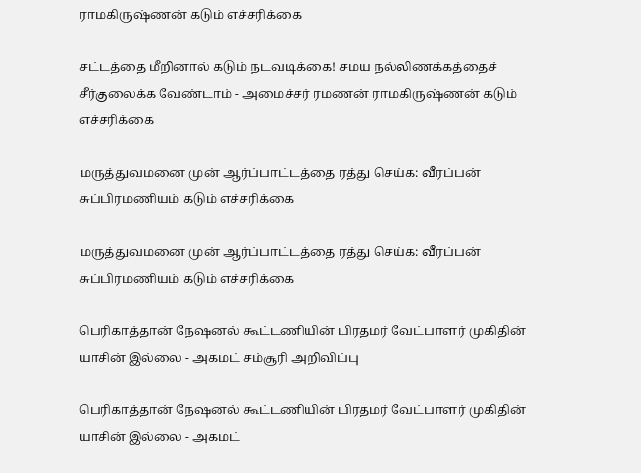ராமகிருஷ்ணன் கடும் எச்சரிக்கை

சட்டத்தை மீறினால் கடும் நடவடிக்கை! சமய நல்லிணக்கத்தைச் சீர்குலைக்க வேண்டாம் - அமைச்சர் ரமணன் ராமகிருஷ்ணன் கடும் எச்சரிக்கை

மருத்துவமனை முன் ஆர்ப்பாட்டத்தை ரத்து செய்க: வீரப்பன் சுப்பிரமணியம் கடும் எச்சரிக்கை

மருத்துவமனை முன் ஆர்ப்பாட்டத்தை ரத்து செய்க: வீரப்பன் சுப்பிரமணியம் கடும் எச்சரிக்கை

பெரிகாத்தான் நேஷனல் கூட்டணியின் பிரதமர் வேட்பாளர் முகிதின் யாசின் இல்லை - அகமட் சம்சூரி அறிவிப்பு

பெரிகாத்தான் நேஷனல் கூட்டணியின் பிரதமர் வேட்பாளர் முகிதின் யாசின் இல்லை - அகமட்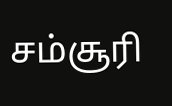சம்சூரி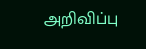அறிவிப்பு